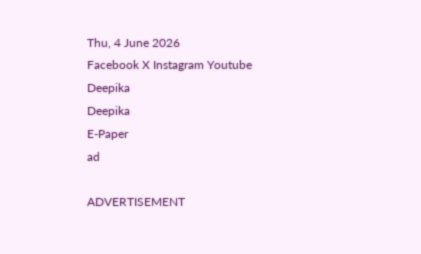Thu, 4 June 2026
Facebook X Instagram Youtube
Deepika
Deepika
E-Paper
ad

ADVERTISEMENT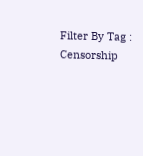Filter By Tag : Censorship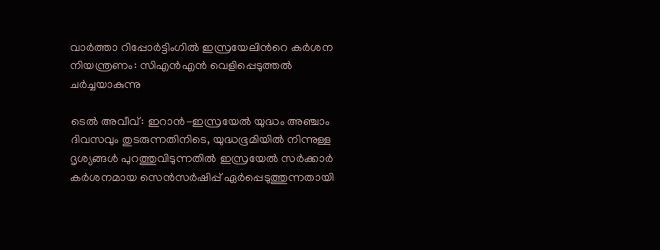വാർത്താ റിപ്പോർട്ടിംഗിൽ ഇസ്രയേലിന്‍റെ കർശന നിയന്ത്രണം: സിഎൻഎൻ വെളിപ്പെടുത്തൽ ചർച്ചയാകുന്നു

ടെൽ അവീവ്: ഇറാൻ-ഇസ്രയേൽ യുദ്ധം അഞ്ചാം ദിവസവും തുടരുന്നതിനിടെ, യുദ്ധഭൂമിയിൽ നിന്നുള്ള ദൃശ്യങ്ങൾ പുറത്തുവിടുന്നതിൽ ഇസ്രയേൽ സർക്കാർ കർശനമായ സെൻസർഷിപ്പ് ഏർപ്പെടുത്തുന്നതായി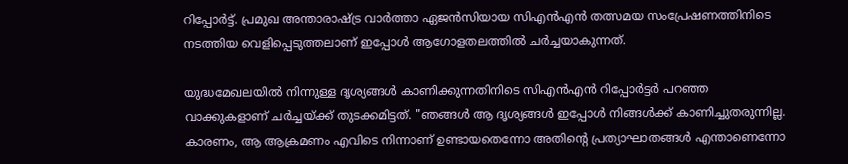റിപ്പോർട്ട്. പ്രമുഖ അന്താരാഷ്ട്ര വാർത്താ ഏജൻസിയായ സിഎൻഎൻ തത്സമയ സംപ്രേഷണത്തിനിടെ നടത്തിയ വെളിപ്പെടുത്തലാണ് ഇപ്പോൾ ആഗോളതലത്തിൽ ചർച്ചയാകുന്നത്.

യുദ്ധമേഖലയിൽ നിന്നുള്ള ദൃശ്യങ്ങൾ കാണിക്കുന്നതിനിടെ സിഎൻഎൻ റിപ്പോർട്ടർ പറഞ്ഞ വാക്കുകളാണ് ചർച്ചയ്ക്ക് തുടക്കമിട്ടത്. "ഞങ്ങൾ ആ ദൃശ്യങ്ങൾ ഇപ്പോൾ നിങ്ങൾക്ക് കാണിച്ചുതരുന്നില്ല. കാരണം, ആ ആക്രമണം എവിടെ നിന്നാണ് ഉണ്ടായതെന്നോ അതിന്‍റെ പ്രത്യാഘാതങ്ങൾ എന്താണെന്നോ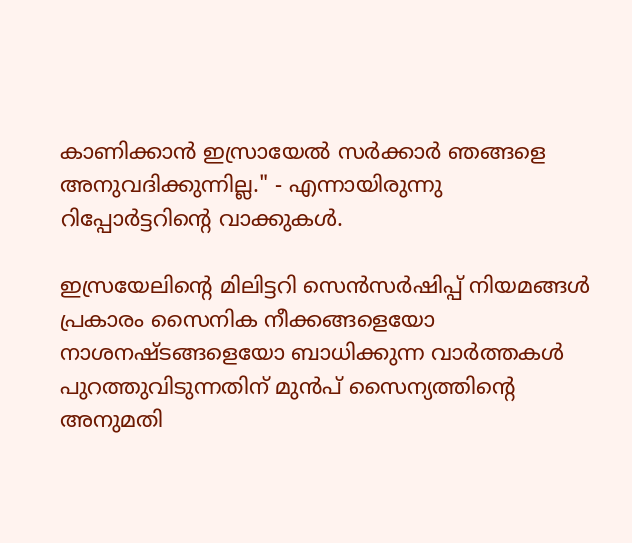കാണിക്കാൻ ഇസ്രായേൽ സർക്കാർ ഞങ്ങളെ അനുവദിക്കുന്നില്ല." - എന്നായിരുന്നു റിപ്പോർട്ടറിന്‍റെ വാക്കുകൾ.

ഇസ്രയേലിന്‍റെ മിലിട്ടറി സെൻസർഷിപ്പ് നിയമങ്ങൾ പ്രകാരം സൈനിക നീക്കങ്ങളെയോ നാശനഷ്ടങ്ങളെയോ ബാധിക്കുന്ന വാർത്തകൾ പുറത്തുവിടുന്നതിന് മുൻപ് സൈന്യത്തിന്‍റെ അനുമതി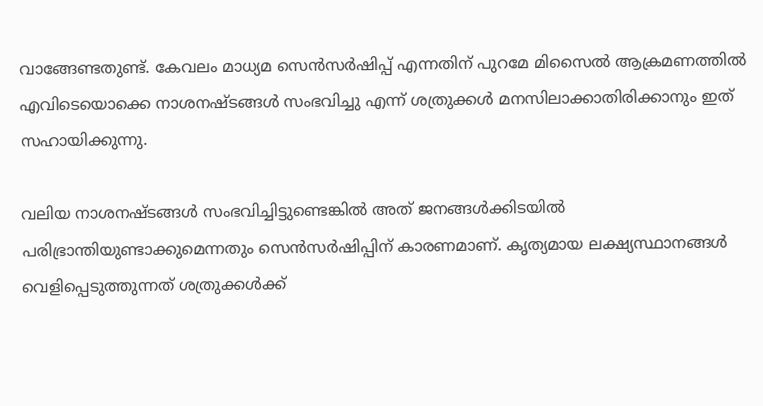വാങ്ങേണ്ടതുണ്ട്. കേവലം മാധ്യമ സെൻസർഷിപ്പ് എന്നതിന് പുറമേ മിസൈൽ ആക്രമണത്തിൽ എവിടെയൊക്കെ നാശനഷ്ടങ്ങൾ സംഭവിച്ചു എന്ന് ശത്രുക്കൾ മനസിലാക്കാതിരിക്കാനും ഇത് സഹായിക്കുന്നു.

വലിയ നാശനഷ്ടങ്ങൾ സംഭവിച്ചിട്ടുണ്ടെങ്കിൽ അത് ജനങ്ങൾക്കിടയിൽ പരിഭ്രാന്തിയുണ്ടാക്കുമെന്നതും സെൻസർഷിപ്പിന് കാരണമാണ്. കൃത്യമായ ലക്ഷ്യസ്ഥാനങ്ങൾ വെളിപ്പെടുത്തുന്നത് ശത്രുക്കൾക്ക്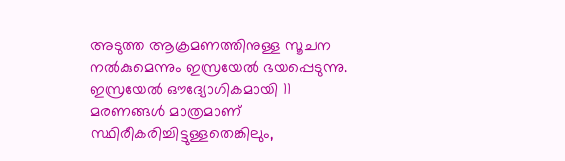അടുത്ത ആക്രമണത്തിനുള്ള സൂചന നൽകുമെന്നും ഇസ്രയേൽ ഭയപ്പെടുന്നു. ഇസ്രയേൽ ഔദ്യോഗികമായി 11 മരണങ്ങൾ മാത്രമാണ് സ്ഥിരീകരിച്ചിട്ടുള്ളതെങ്കിലും,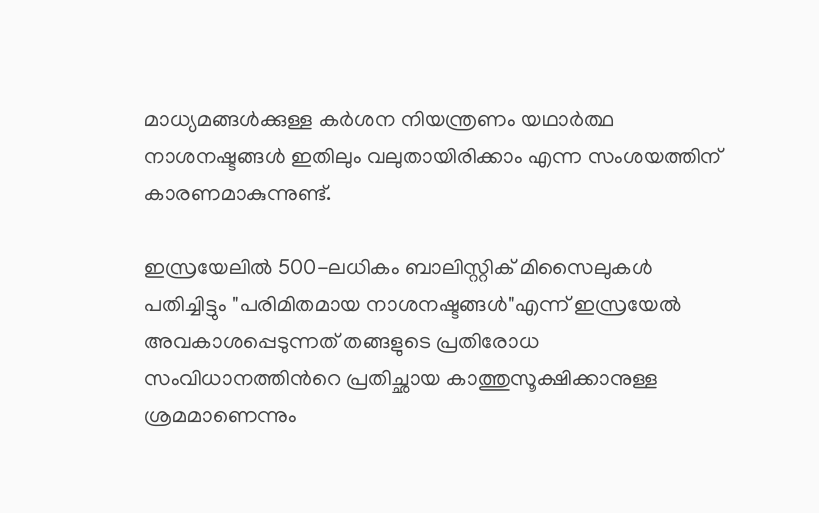മാധ്യമങ്ങൾക്കുള്ള കർശന നിയന്ത്രണം യഥാർത്ഥ നാശനഷ്ടങ്ങൾ ഇതിലും വലുതായിരിക്കാം എന്ന സംശയത്തിന് കാരണമാകുന്നുണ്ട്.

ഇസ്രയേലിൽ 500-ലധികം ബാലിസ്റ്റിക് മിസൈലുകൾ പതിച്ചിട്ടും "പരിമിതമായ നാശനഷ്ടങ്ങൾ"എന്ന് ഇസ്രയേൽ അവകാശപ്പെടുന്നത് തങ്ങളുടെ പ്രതിരോധ സംവിധാനത്തിന്‍റെ പ്രതിച്ഛായ കാത്തുസൂക്ഷിക്കാനുള്ള ശ്രമമാണെന്നും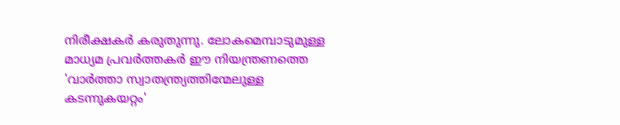നിരീക്ഷകർ കരുതുന്നു. ലോകമെമ്പാടുമുള്ള മാധ്യമ പ്രവർത്തകർ ഈ നിയന്ത്രണത്തെ 'വാർത്താ സ്വാതന്ത്ര്യത്തിന്മേലുള്ള കടന്നുകയറ്റം'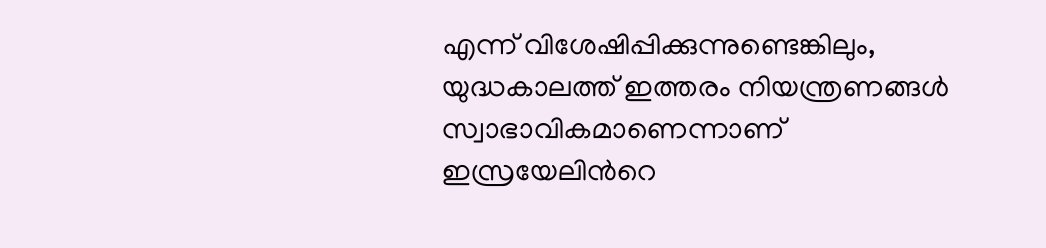എന്ന് വിശേഷിപ്പിക്കുന്നുണ്ടെങ്കിലും, യുദ്ധകാലത്ത് ഇത്തരം നിയന്ത്രണങ്ങൾ സ്വാഭാവികമാണെന്നാണ് ഇസ്രയേലിന്‍റെ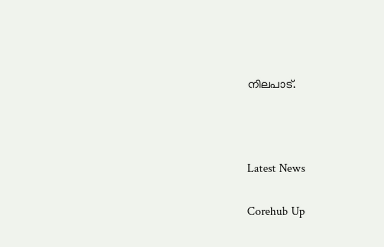നിലപാട്.



Latest News

Corehub Up